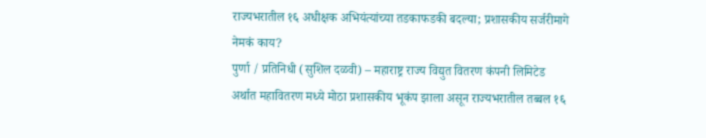राज्यभरातील १६ अधीक्षक अभियंत्यांच्या तडकाफडकी बदल्या; प्रशासकीय सर्जरीमागे नेमकं काय?
पुर्णा / प्रतिनिधी (सुशिल दळवी) – महाराष्ट्र राज्य विद्युत वितरण कंपनी लिमिटेड अर्थात महावितरण मध्ये मोठा प्रशासकीय भूकंप झाला असून राज्यभरातील तब्बल १६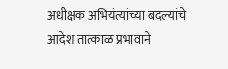अधीक्षक अभियंत्यांच्या बदल्यांचे आदेश तात्काळ प्रभावाने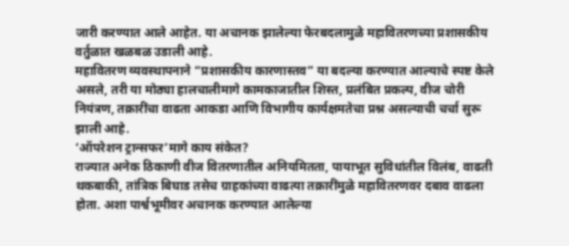जारी करण्यात आले आहेत. या अचानक झालेल्या फेरबदलामुळे महावितरणच्या प्रशासकीय वर्तुळात खळबळ उडाली आहे.
महावितरण व्यवस्थापनाने “प्रशासकीय कारणास्तव” या बदल्या करण्यात आल्याचे स्पष्ट केले असले, तरी या मोठ्या हालचालीमागे कामकाजातील शिस्त, प्रलंबित प्रकल्प, वीज चोरी नियंत्रण, तक्रारींचा वाढता आकडा आणि विभागीय कार्यक्षमतेचा प्रश्न असल्याची चर्चा सुरू झाली आहे.
‘ऑपरेशन ट्रान्सफर’मागे काय संकेत?
राज्यात अनेक ठिकाणी वीज वितरणातील अनियमितता, पायाभूत सुविधांतील विलंब, वाढती थकबाकी, तांत्रिक बिघाड तसेच ग्राहकांच्या वाढत्या तक्रारींमुळे महावितरणवर दबाव वाढला होता. अशा पार्श्वभूमीवर अचानक करण्यात आलेल्या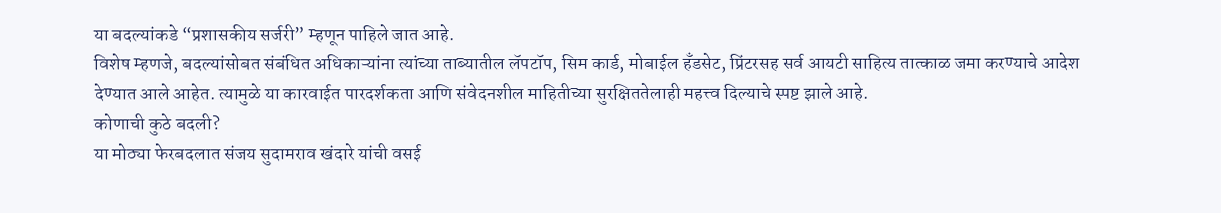या बदल्यांकडे “प्रशासकीय सर्जरी” म्हणून पाहिले जात आहे.
विशेष म्हणजे, बदल्यांसोबत संबंधित अधिकाऱ्यांना त्यांच्या ताब्यातील लॅपटॉप, सिम कार्ड, मोबाईल हँडसेट, प्रिंटरसह सर्व आयटी साहित्य तात्काळ जमा करण्याचे आदेश देण्यात आले आहेत. त्यामुळे या कारवाईत पारदर्शकता आणि संवेदनशील माहितीच्या सुरक्षिततेलाही महत्त्व दिल्याचे स्पष्ट झाले आहे.
कोणाची कुठे बदली?
या मोठ्या फेरबदलात संजय सुदामराव खंदारे यांची वसई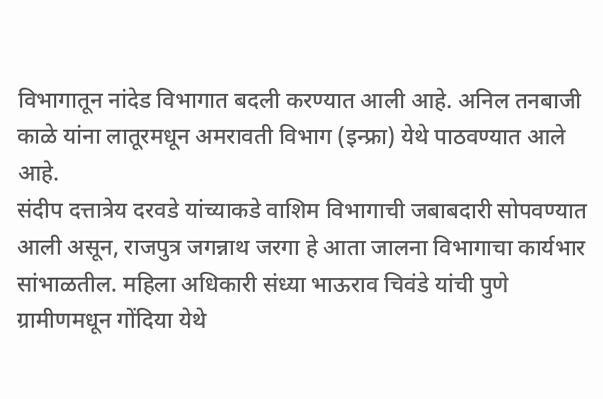विभागातून नांदेड विभागात बदली करण्यात आली आहे. अनिल तनबाजी काळे यांना लातूरमधून अमरावती विभाग (इन्फ्रा) येथे पाठवण्यात आले आहे.
संदीप दत्तात्रेय दरवडे यांच्याकडे वाशिम विभागाची जबाबदारी सोपवण्यात आली असून, राजपुत्र जगन्नाथ जरगा हे आता जालना विभागाचा कार्यभार सांभाळतील. महिला अधिकारी संध्या भाऊराव चिवंडे यांची पुणे ग्रामीणमधून गोंदिया येथे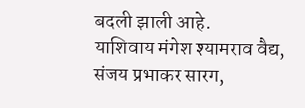बदली झाली आहे.
याशिवाय मंगेश श्यामराव वैद्य, संजय प्रभाकर सारग,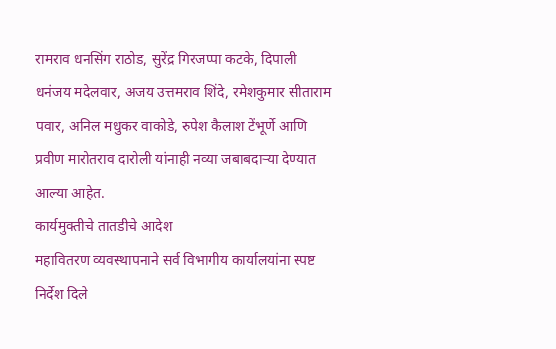रामराव धनसिंग राठोड, सुरेंद्र गिरजप्पा कटके, दिपाली धनंजय मदेलवार, अजय उत्तमराव शिंदे, रमेशकुमार सीताराम पवार, अनिल मधुकर वाकोडे, रुपेश कैलाश टेंभूर्णे आणि प्रवीण मारोतराव दारोली यांनाही नव्या जबाबदाऱ्या देण्यात आल्या आहेत.
कार्यमुक्तीचे तातडीचे आदेश
महावितरण व्यवस्थापनाने सर्व विभागीय कार्यालयांना स्पष्ट निर्देश दिले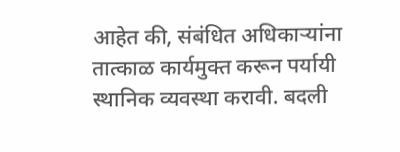आहेत की, संबंधित अधिकाऱ्यांना तात्काळ कार्यमुक्त करून पर्यायी स्थानिक व्यवस्था करावी. बदली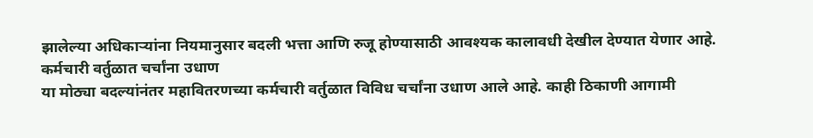झालेल्या अधिकाऱ्यांना नियमानुसार बदली भत्ता आणि रुजू होण्यासाठी आवश्यक कालावधी देखील देण्यात येणार आहे.
कर्मचारी वर्तुळात चर्चांना उधाण
या मोठ्या बदल्यांनंतर महावितरणच्या कर्मचारी वर्तुळात विविध चर्चांना उधाण आले आहे. काही ठिकाणी आगामी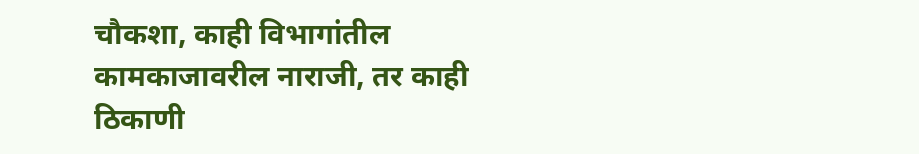चौकशा, काही विभागांतील कामकाजावरील नाराजी, तर काही ठिकाणी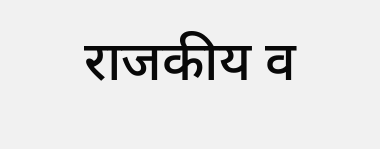राजकीय व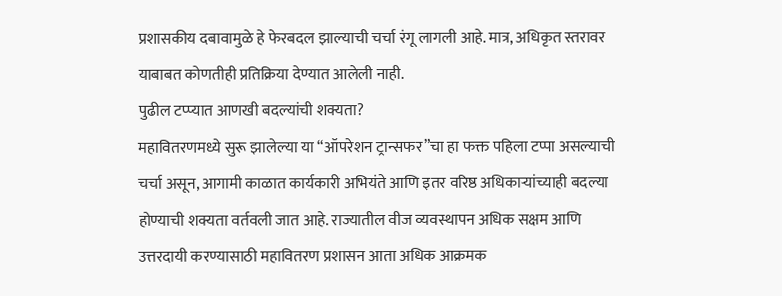प्रशासकीय दबावामुळे हे फेरबदल झाल्याची चर्चा रंगू लागली आहे. मात्र, अधिकृत स्तरावर याबाबत कोणतीही प्रतिक्रिया देण्यात आलेली नाही.
पुढील टप्प्यात आणखी बदल्यांची शक्यता?
महावितरणमध्ये सुरू झालेल्या या “ऑपरेशन ट्रान्सफर”चा हा फक्त पहिला टप्पा असल्याची चर्चा असून, आगामी काळात कार्यकारी अभियंते आणि इतर वरिष्ठ अधिकाऱ्यांच्याही बदल्या होण्याची शक्यता वर्तवली जात आहे. राज्यातील वीज व्यवस्थापन अधिक सक्षम आणि उत्तरदायी करण्यासाठी महावितरण प्रशासन आता अधिक आक्रमक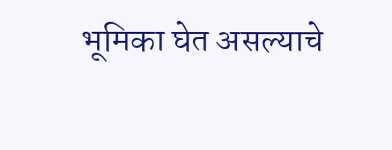भूमिका घेत असल्याचे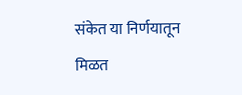संकेत या निर्णयातून मिळत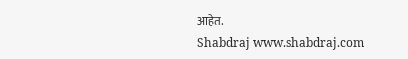आहेत.
Shabdraj www.shabdraj.com